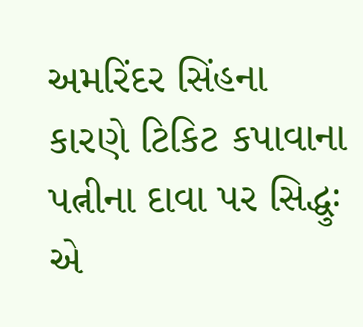અમરિંદર સિંહના કારણે ટિકિટ કપાવાના પત્નીના દાવા પર સિદ્ધુઃ એ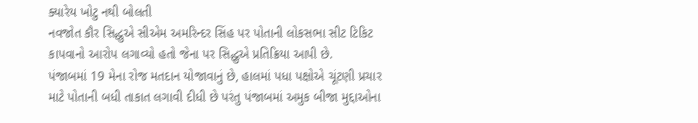ક્યારેય ખોટુ નથી બોલતી
નવજોત કૌર સિદ્ધુએ સીએમ અમરિન્દર સિંહ પર પોતાની લોકસભા સીટ ટિકિટ કાપવાનો આરોપ લગાવ્યો હતો જેના પર સિદ્ધુએ પ્રતિક્રિયા આપી છે.
પંજાબમાં 19 મેના રોજ મતદાન યોજાવાનું છે, હાલમાં પધા પક્ષોએ ચૂંટણી પ્રચાર માટે પોતાની બધી તાકાત લગાવી દીધી છે પરંતુ પંજાબમાં અમુક બીજા મુદ્દાઓના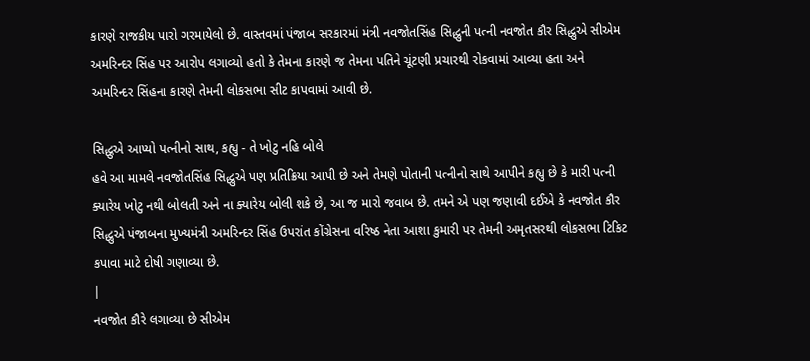કારણે રાજકીય પારો ગરમાયેલો છે. વાસ્તવમાં પંજાબ સરકારમાં મંત્રી નવજોતસિંહ સિદ્ધુની પત્ની નવજોત કૌર સિદ્ધુએ સીએમ અમરિન્દર સિંહ પર આરોપ લગાવ્યો હતો કે તેમના કારણે જ તેમના પતિને ચૂંટણી પ્રચારથી રોકવામાં આવ્યા હતા અને અમરિન્દર સિંહના કારણે તેમની લોકસભા સીટ કાપવામાં આવી છે.

સિદ્ધુએ આપ્યો પત્નીનો સાથ, કહ્યુ - તે ખોટુ નહિ બોલે
હવે આ મામલે નવજોતસિંહ સિદ્ધુએ પણ પ્રતિક્રિયા આપી છે અને તેમણે પોતાની પત્નીનો સાથે આપીને કહ્યુ છે કે મારી પત્ની ક્યારેય ખોટુ નથી બોલતી અને ના ક્યારેય બોલી શકે છે, આ જ મારો જવાબ છે. તમને એ પણ જણાવી દઈએ કે નવજોત કૌર સિદ્ધુએ પંજાબના મુખ્યમંત્રી અમરિન્દર સિંહ ઉપરાંત કોંગ્રેસના વરિષ્ઠ નેતા આશા કુમારી પર તેમની અમૃતસરથી લોકસભા ટિકિટ કપાવા માટે દોષી ગણાવ્યા છે.
|
નવજોત કૌરે લગાવ્યા છે સીએમ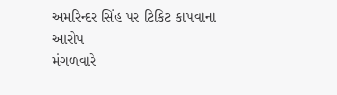અમરિન્દર સિંહ પર ટિકિટ કાપવાના આરોપ
મંગળવારે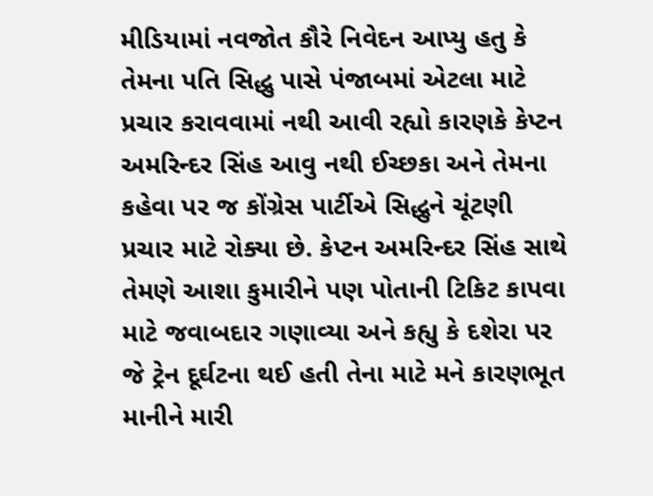મીડિયામાં નવજોત કૌરે નિવેદન આપ્યુ હતુ કે તેમના પતિ સિદ્ધુ પાસે પંજાબમાં એટલા માટે પ્રચાર કરાવવામાં નથી આવી રહ્યો કારણકે કેપ્ટન અમરિન્દર સિંહ આવુ નથી ઈચ્છકા અને તેમના કહેવા પર જ કોંગ્રેસ પાર્ટીએ સિદ્ધુને ચૂંટણી પ્રચાર માટે રોક્યા છે. કેપ્ટન અમરિન્દર સિંહ સાથે તેમણે આશા કુમારીને પણ પોતાની ટિકિટ કાપવા માટે જવાબદાર ગણાવ્યા અને કહ્યુ કે દશેરા પર જે ટ્રેન દૂર્ઘટના થઈ હતી તેના માટે મને કારણભૂત માનીને મારી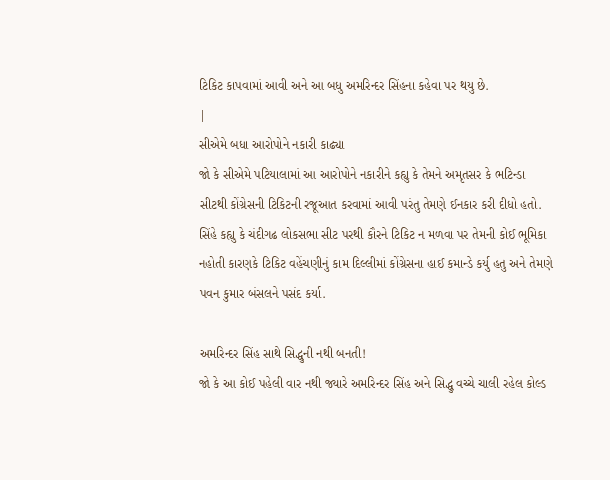ટિકિટ કાપવામાં આવી અને આ બધુ અમરિન્દર સિંહના કહેવા પર થયુ છે.
|
સીએમે બધા આરોપોને નકારી કાઢ્યા
જો કે સીએમે પટિયાલામાં આ આરોપોને નકારીને કહ્યુ કે તેમને અમૃતસર કે ભટિન્ડા સીટથી કોંગ્રેસની ટિકિટની રજૂઆત કરવામાં આવી પરંતુ તેમણે ઈનકાર કરી દીધો હતો. સિંહે કહ્યુ કે ચંદીગઢ લોકસભા સીટ પરથી કૌરને ટિકિટ ન મળવા પર તેમની કોઈ ભૂમિકા નહોતી કારણકે ટિકિટ વહેંચણીનું કામ દિલ્લીમાં કોંગ્રેસના હાઈ કમાન્ડે કર્યુ હતુ અને તેમણે પવન કુમાર બંસલને પસંદ કર્યા.

અમરિન્દર સિંહ સાથે સિદ્ધુની નથી બનતી!
જો કે આ કોઈ પહેલી વાર નથી જ્યારે અમરિન્દર સિંહ અને સિદ્ધુ વચ્ચે ચાલી રહેલ કોલ્ડ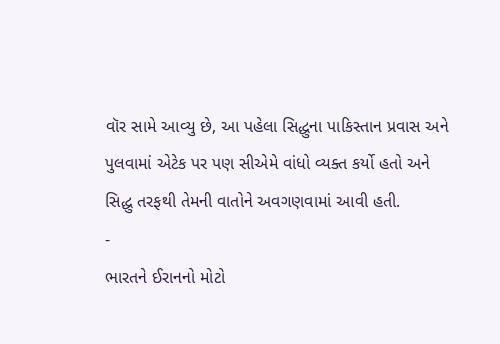વૉર સામે આવ્યુ છે, આ પહેલા સિદ્ધુના પાકિસ્તાન પ્રવાસ અને પુલવામાં એટેક પર પણ સીએમે વાંધો વ્યક્ત કર્યો હતો અને સિદ્ધુ તરફથી તેમની વાતોને અવગણવામાં આવી હતી.
-
ભારતને ઈરાનનો મોટો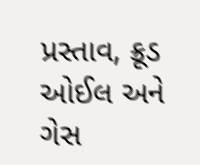પ્રસ્તાવ, ક્રૂડ ઓઈલ અને ગેસ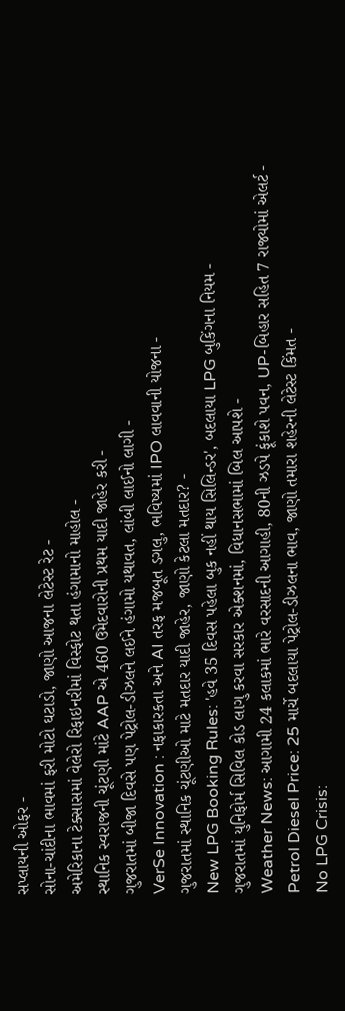સપ્લાયની ઓફર -
સોના-ચાંદીના ભાવમાં ફરી મોટો ઘટાડો, જાણો આજના લેટેસ્ટ રેટ -
અમેરિકાના ટેક્સાસમાં વેલેરો રિફાઇનરીમાં વિસ્ફોટ થતા હંગામાનો માહોલ -
સ્થાનિક સ્વરાજની ચૂંટણી માંટે AAP એ 460 ઉમેદવારોની પ્રથમ યાદી જાહેર કરી -
ગુજરાતમાં બીજા દિવસે પણ પેટ્રોલ-ડીઝલને લઈને હંગામો યથાવત, લાંબી લાઈનો લાગી -
VerSe Innovation : નફાકારકતા અને AI તરફ મજબૂત ડગલુ, ભવિષ્યમાં IPO લાવવાની યોજના -
ગુજરાતમાં સ્થાનિક ચૂંટણીઓ માટે મતદાર યાદી જાહેર, જાણો કેટલા મતદાર? -
New LPG Booking Rules: 'હવે 35 દિવસ પહેલા બુક નહીં થાય સિલિન્ડર', બદલાયા LPG બુકિંગના નિયમ -
ગુજરાતમાં યુનિફોર્મ સિવિલ કોડ લાગુ કરવા સરકાર એક્શનમાં, વિધાનસભામાં બિલ આપશે -
Weather News: આગામી 24 કલાકમાં ભારે વરસાદની આગાહી, 80ની ઝડપે ફૂંકાશે પવન, UP-બિહાર સહિત 7 રાજ્યોમાં એલર્ટ -
Petrol Diesel Price: 25 માર્ચે બદલાયા પેટ્રોલ-ડીઝલના ભાવ, જાણો તમારા શહેરની લેટેસ્ટ કિંમત -
No LPG Crisis: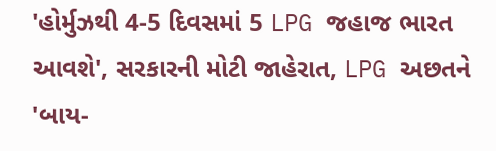'હોર્મુઝથી 4-5 દિવસમાં 5 LPG જહાજ ભારત આવશે', સરકારની મોટી જાહેરાત, LPG અછતને 'બાય-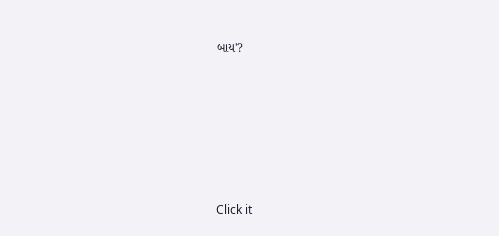બાય'?








Click it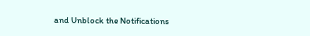and Unblock the Notifications